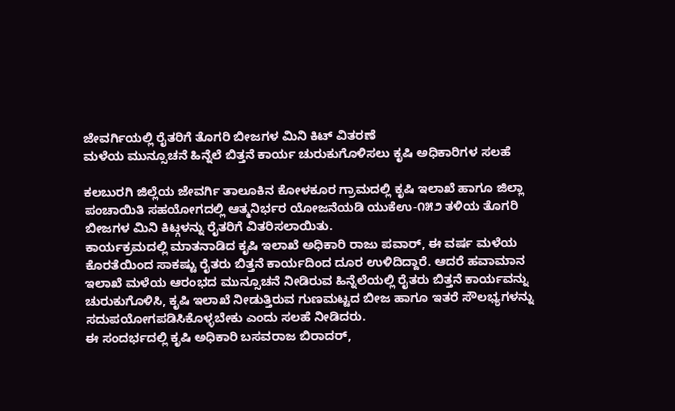ಜೇವರ್ಗಿಯಲ್ಲಿ ರೈತರಿಗೆ ತೊಗರಿ ಬೀಜಗಳ ಮಿನಿ ಕಿಟ್ ವಿತರಣೆ
ಮಳೆಯ ಮುನ್ಸೂಚನೆ ಹಿನ್ನೆಲೆ ಬಿತ್ತನೆ ಕಾರ್ಯ ಚುರುಕುಗೊಳಿಸಲು ಕೃಷಿ ಅಧಿಕಾರಿಗಳ ಸಲಹೆ

ಕಲಬುರಗಿ ಜಿಲ್ಲೆಯ ಜೇವರ್ಗಿ ತಾಲೂಕಿನ ಕೋಳಕೂರ ಗ್ರಾಮದಲ್ಲಿ ಕೃಷಿ ಇಲಾಖೆ ಹಾಗೂ ಜಿಲ್ಲಾ ಪಂಚಾಯಿತಿ ಸಹಯೋಗದಲ್ಲಿ ಆತ್ಮನಿರ್ಭರ ಯೋಜನೆಯಡಿ ಯುಕೆಉ-೧೫೨ ತಳಿಯ ತೊಗರಿ ಬೀಜಗಳ ಮಿನಿ ಕಿಟ್ಗಳನ್ನು ರೈತರಿಗೆ ವಿತರಿಸಲಾಯಿತು.
ಕಾರ್ಯಕ್ರಮದಲ್ಲಿ ಮಾತನಾಡಿದ ಕೃಷಿ ಇಲಾಖೆ ಅಧಿಕಾರಿ ರಾಜು ಪವಾರ್, ಈ ವರ್ಷ ಮಳೆಯ ಕೊರತೆಯಿಂದ ಸಾಕಷ್ಟು ರೈತರು ಬಿತ್ತನೆ ಕಾರ್ಯದಿಂದ ದೂರ ಉಳಿದಿದ್ದಾರೆ. ಆದರೆ ಹವಾಮಾನ ಇಲಾಖೆ ಮಳೆಯ ಆರಂಭದ ಮುನ್ಸೂಚನೆ ನೀಡಿರುವ ಹಿನ್ನೆಲೆಯಲ್ಲಿ ರೈತರು ಬಿತ್ತನೆ ಕಾರ್ಯವನ್ನು ಚುರುಕುಗೊಳಿಸಿ, ಕೃಷಿ ಇಲಾಖೆ ನೀಡುತ್ತಿರುವ ಗುಣಮಟ್ಟದ ಬೀಜ ಹಾಗೂ ಇತರೆ ಸೌಲಭ್ಯಗಳನ್ನು ಸದುಪಯೋಗಪಡಿಸಿಕೊಳ್ಳಬೇಕು ಎಂದು ಸಲಹೆ ನೀಡಿದರು.
ಈ ಸಂದರ್ಭದಲ್ಲಿ ಕೃಷಿ ಅಧಿಕಾರಿ ಬಸವರಾಜ ಬಿರಾದರ್,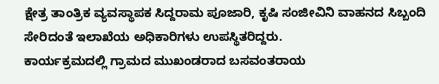ಕ್ಷೇತ್ರ ತಾಂತ್ರಿಕ ವ್ಯವಸ್ಥಾಪಕ ಸಿದ್ದರಾಮ ಪೂಜಾರಿ, ಕೃಷಿ ಸಂಜೀವಿನಿ ವಾಹನದ ಸಿಬ್ಬಂದಿ ಸೇರಿದಂತೆ ಇಲಾಖೆಯ ಅಧಿಕಾರಿಗಳು ಉಪಸ್ಥಿತರಿದ್ದರು.
ಕಾರ್ಯಕ್ರಮದಲ್ಲಿ ಗ್ರಾಮದ ಮುಖಂಡರಾದ ಬಸವಂತರಾಯ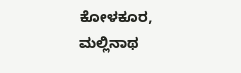ಕೋಳಕೂರ, ಮಲ್ಲಿನಾಥ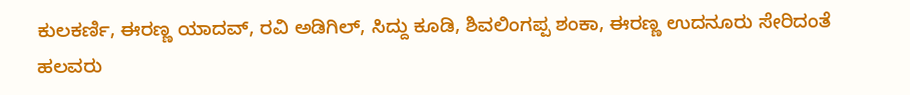ಕುಲಕರ್ಣಿ, ಈರಣ್ಣ ಯಾದವ್, ರವಿ ಅಡಿಗಿಲ್, ಸಿದ್ದು ಕೂಡಿ, ಶಿವಲಿಂಗಪ್ಪ ಶಂಕಾ, ಈರಣ್ಣ ಉದನೂರು ಸೇರಿದಂತೆ ಹಲವರು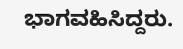ಭಾಗವಹಿಸಿದ್ದರು.